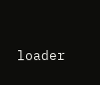loader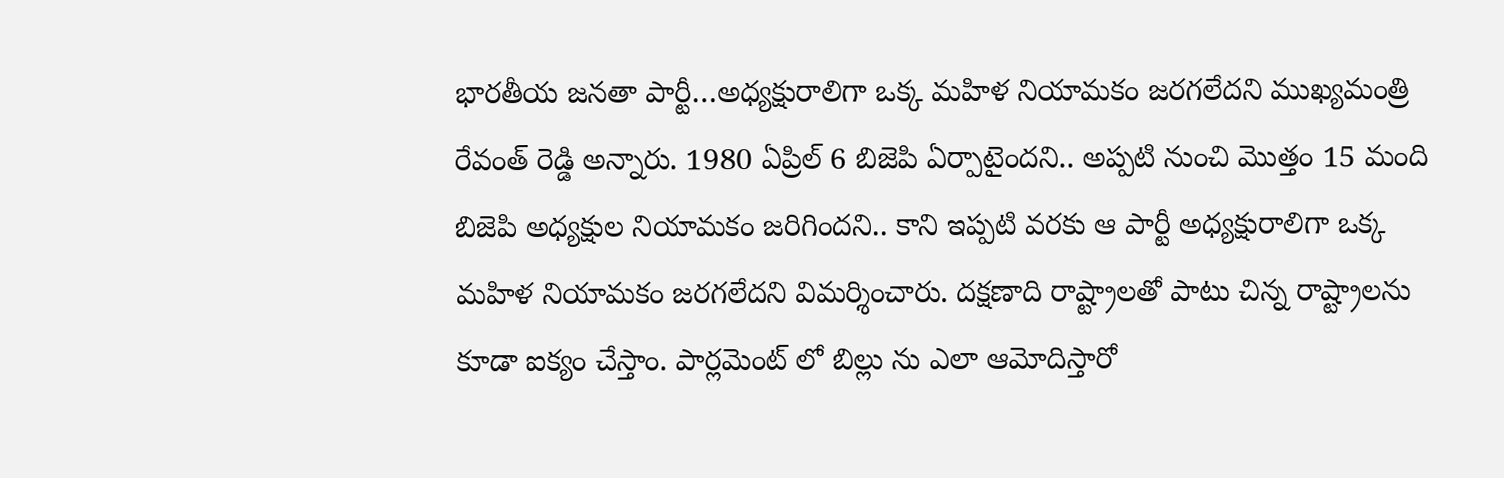భార‌తీయ జ‌న‌తా పార్టీ…అధ్య‌క్షురాలిగా ఒక్క మ‌హిళ నియామ‌కం జ‌ర‌గ‌లేదని ముఖ్యమంత్రి రేవంత్ రెడ్డి అన్నారు. 1980 ఏప్రిల్ 6 బిజెపి ఏర్పాటైందని.. అప్పటి నుంచి మొత్తం 15 మంది బిజెపి అధ్య‌క్షుల నియామ‌కం జ‌రిగిందని.. కాని ఇప్ప‌టి వ‌ర‌కు ఆ పార్టీ అధ్య‌క్షురాలిగా ఒక్క మ‌హిళ నియామ‌కం జ‌ర‌గ‌లేదని విమర్శించారు. ద‌క్ష‌ణాది రాష్ట్రాల‌తో పాటు చిన్న రాష్ట్రాలను కూడా ఐక్యం చేస్తాం. పార్ల‌మెంట్ లో బిల్లు ను ఎలా ఆమోదిస్తారో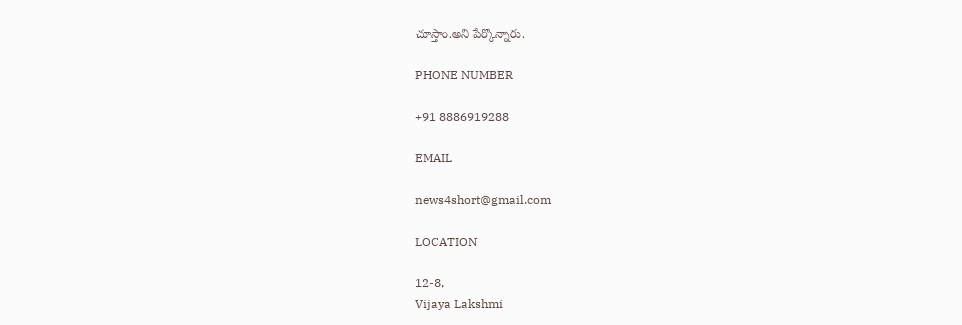చూస్తాం.అని పేర్కొన్నారు.

PHONE NUMBER

+91 8886919288

EMAIL

news4short@gmail.com

LOCATION

12-8,
Vijaya Lakshmi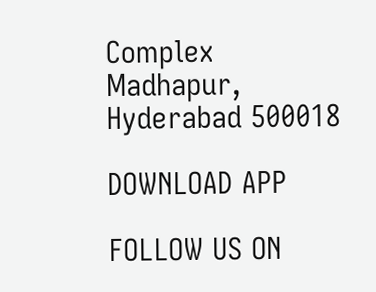Complex
Madhapur,
Hyderabad 500018

DOWNLOAD APP

FOLLOW US ON